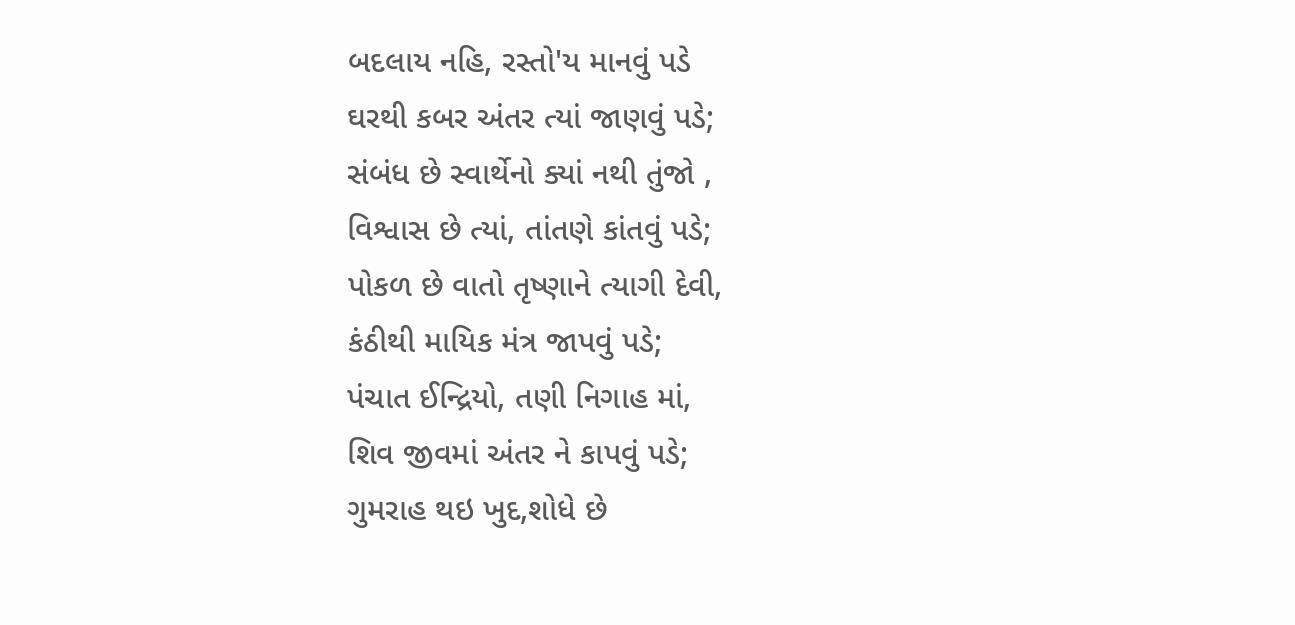બદલાય નહિ, રસ્તો'ય માનવું પડે
ઘરથી કબર અંતર ત્યાં જાણવું પડે;
સંબંધ છે સ્વાર્થેનો ક્યાં નથી તુંજો ,
વિશ્વાસ છે ત્યાં, તાંતણે કાંતવું પડે;
પોકળ છે વાતો તૃષ્ણાને ત્યાગી દેવી,
કંઠીથી માયિક મંત્ર જાપવું પડે;
પંચાત ઈન્દ્રિયો, તણી નિગાહ માં,
શિવ જીવમાં અંતર ને કાપવું પડે;
ગુમરાહ થઇ ખુદ,શોધે છે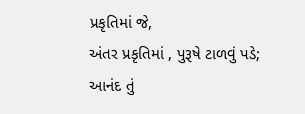પ્રકૃતિમાં જે,
અંતર પ્રકૃતિમાં , પુરૂષે ટાળવું પડે;
આનંદ તું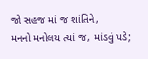જો સહજ માં જ શાંતિને,
મનનો મનોલય ત્યાં જ, માંડવું પડે;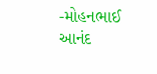-મોહનભાઈ આનંદ